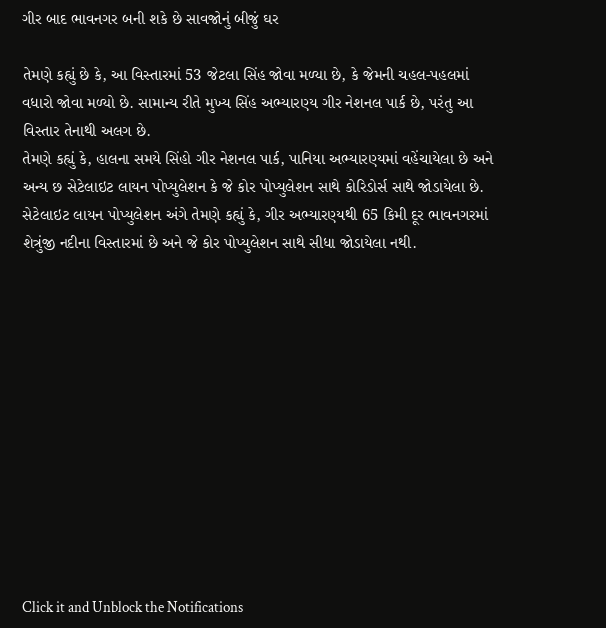ગીર બાદ ભાવનગર બની શકે છે સાવજોનું બીજું ઘર

તેમણે કહ્યું છે કે, આ વિસ્તારમાં 53 જેટલા સિંહ જોવા મળ્યા છે, કે જેમની ચહલ-પહલમાં વધારો જોવા મળ્યો છે. સામાન્ય રીતે મુખ્ય સિંહ અભ્યારણ્ય ગીર નેશનલ પાર્ક છે, પરંતુ આ વિસ્તાર તેનાથી અલગ છે.
તેમણે કહ્યું કે, હાલના સમયે સિંહો ગીર નેશનલ પાર્ક, પાનિયા અભ્યારણ્યમાં વહેંચાયેલા છે અને અન્ય છ સેટેલાઇટ લાયન પોપ્યુલેશન કે જે કોર પોપ્યુલેશન સાથે કોરિડોર્સ સાથે જોડાયેલા છે. સેટેલાઇટ લાયન પોપ્યુલેશન અંગે તેમણે કહ્યું કે, ગીર અભ્યારણ્યથી 65 કિમી દૂર ભાવનગરમાં શેત્રુંજી નદીના વિસ્તારમાં છે અને જે કોર પોપ્યુલેશન સાથે સીધા જોડાયેલા નથી.












Click it and Unblock the Notifications